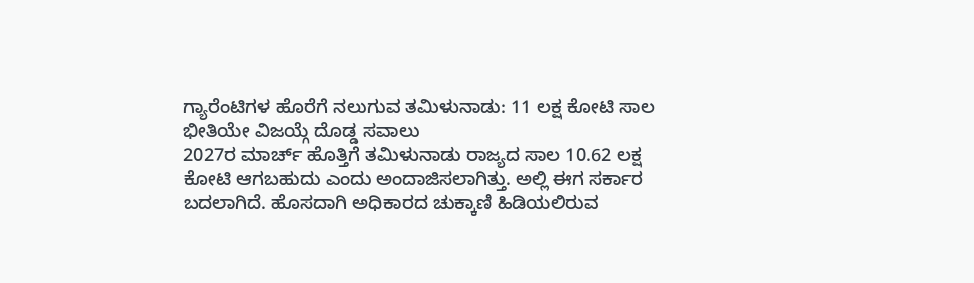ಗ್ಯಾರೆಂಟಿಗಳ ಹೊರೆಗೆ ನಲುಗುವ ತಮಿಳುನಾಡು: 11 ಲಕ್ಷ ಕೋಟಿ ಸಾಲ ಭೀತಿಯೇ ವಿಜಯ್ಗೆ ದೊಡ್ಡ ಸವಾಲು
2027ರ ಮಾರ್ಚ್ ಹೊತ್ತಿಗೆ ತಮಿಳುನಾಡು ರಾಜ್ಯದ ಸಾಲ 10.62 ಲಕ್ಷ ಕೋಟಿ ಆಗಬಹುದು ಎಂದು ಅಂದಾಜಿಸಲಾಗಿತ್ತು. ಅಲ್ಲಿ ಈಗ ಸರ್ಕಾರ ಬದಲಾಗಿದೆ. ಹೊಸದಾಗಿ ಅಧಿಕಾರದ ಚುಕ್ಕಾಣಿ ಹಿಡಿಯಲಿರುವ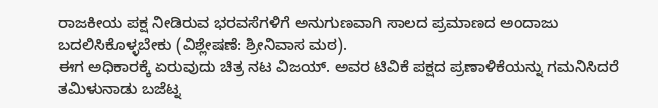ರಾಜಕೀಯ ಪಕ್ಷ ನೀಡಿರುವ ಭರವಸೆಗಳಿಗೆ ಅನುಗುಣವಾಗಿ ಸಾಲದ ಪ್ರಮಾಣದ ಅಂದಾಜು ಬದಲಿಸಿಕೊಳ್ಳಬೇಕು (ವಿಶ್ಲೇಷಣೆ: ಶ್ರೀನಿವಾಸ ಮಠ).
ಈಗ ಅಧಿಕಾರಕ್ಕೆ ಏರುವುದು ಚಿತ್ರ ನಟ ವಿಜಯ್. ಅವರ ಟಿವಿಕೆ ಪಕ್ಷದ ಪ್ರಣಾಳಿಕೆಯನ್ನು ಗಮನಿಸಿದರೆ ತಮಿಳುನಾಡು ಬಜೆಟ್ನ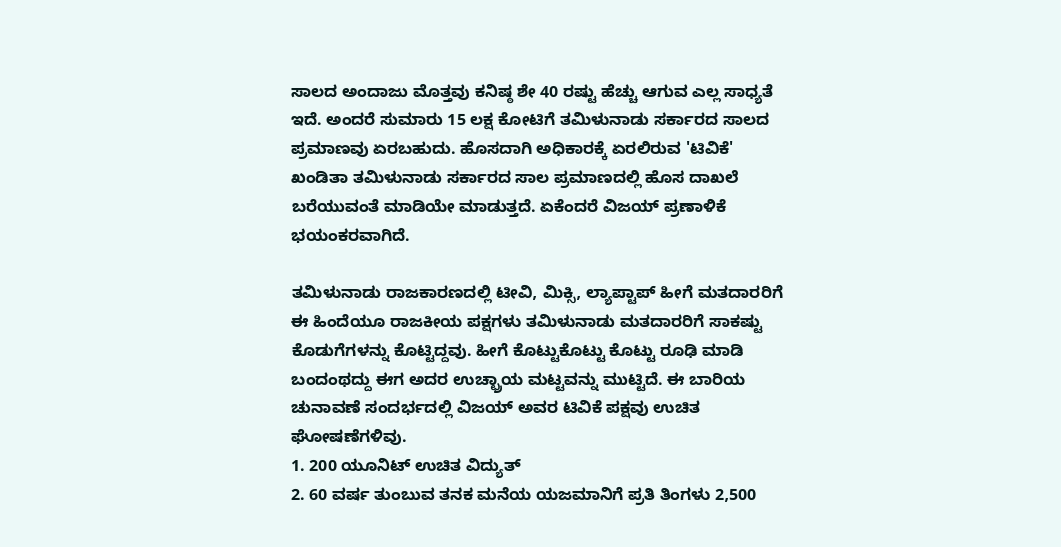ಸಾಲದ ಅಂದಾಜು ಮೊತ್ತವು ಕನಿಷ್ಠ ಶೇ 40 ರಷ್ಟು ಹೆಚ್ಚು ಆಗುವ ಎಲ್ಲ ಸಾಧ್ಯತೆ ಇದೆ. ಅಂದರೆ ಸುಮಾರು 15 ಲಕ್ಷ ಕೋಟಿಗೆ ತಮಿಳುನಾಡು ಸರ್ಕಾರದ ಸಾಲದ ಪ್ರಮಾಣವು ಏರಬಹುದು. ಹೊಸದಾಗಿ ಅಧಿಕಾರಕ್ಕೆ ಏರಲಿರುವ 'ಟಿವಿಕೆ' ಖಂಡಿತಾ ತಮಿಳುನಾಡು ಸರ್ಕಾರದ ಸಾಲ ಪ್ರಮಾಣದಲ್ಲಿ ಹೊಸ ದಾಖಲೆ ಬರೆಯುವಂತೆ ಮಾಡಿಯೇ ಮಾಡುತ್ತದೆ. ಏಕೆಂದರೆ ವಿಜಯ್ ಪ್ರಣಾಳಿಕೆ ಭಯಂಕರವಾಗಿದೆ.

ತಮಿಳುನಾಡು ರಾಜಕಾರಣದಲ್ಲಿ ಟೀವಿ, ಮಿಕ್ಸಿ, ಲ್ಯಾಪ್ಟಾಪ್ ಹೀಗೆ ಮತದಾರರಿಗೆ ಈ ಹಿಂದೆಯೂ ರಾಜಕೀಯ ಪಕ್ಷಗಳು ತಮಿಳುನಾಡು ಮತದಾರರಿಗೆ ಸಾಕಷ್ಟು ಕೊಡುಗೆಗಳನ್ನು ಕೊಟ್ಟಿದ್ದವು. ಹೀಗೆ ಕೊಟ್ಟುಕೊಟ್ಟು ಕೊಟ್ಟು ರೂಢಿ ಮಾಡಿ ಬಂದಂಥದ್ದು ಈಗ ಅದರ ಉಚ್ಛ್ರಾಯ ಮಟ್ಟವನ್ನು ಮುಟ್ಟಿದೆ. ಈ ಬಾರಿಯ ಚುನಾವಣೆ ಸಂದರ್ಭದಲ್ಲಿ ವಿಜಯ್ ಅವರ ಟಿವಿಕೆ ಪಕ್ಷವು ಉಚಿತ ಘೋಷಣೆಗಳಿವು.
1. 200 ಯೂನಿಟ್ ಉಚಿತ ವಿದ್ಯುತ್
2. 60 ವರ್ಷ ತುಂಬುವ ತನಕ ಮನೆಯ ಯಜಮಾನಿಗೆ ಪ್ರತಿ ತಿಂಗಳು 2,500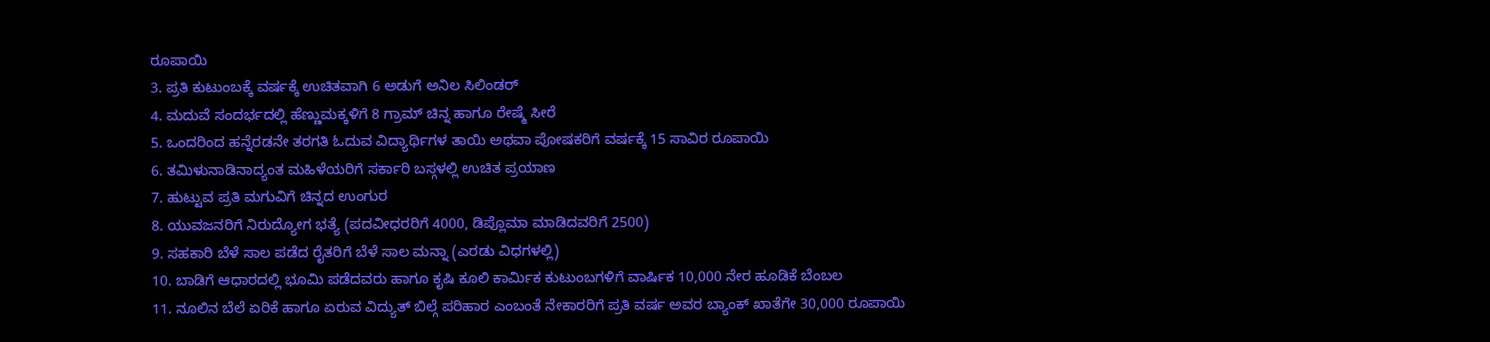ರೂಪಾಯಿ
3. ಪ್ರತಿ ಕುಟುಂಬಕ್ಕೆ ವರ್ಷಕ್ಕೆ ಉಚಿತವಾಗಿ 6 ಅಡುಗೆ ಅನಿಲ ಸಿಲಿಂಡರ್
4. ಮದುವೆ ಸಂದರ್ಭದಲ್ಲಿ ಹೆಣ್ಣುಮಕ್ಕಳಿಗೆ 8 ಗ್ರಾಮ್ ಚಿನ್ನ ಹಾಗೂ ರೇಷ್ಮೆ ಸೀರೆ
5. ಒಂದರಿಂದ ಹನ್ನೆರಡನೇ ತರಗತಿ ಓದುವ ವಿದ್ಯಾರ್ಥಿಗಳ ತಾಯಿ ಅಥವಾ ಪೋಷಕರಿಗೆ ವರ್ಷಕ್ಕೆ 15 ಸಾವಿರ ರೂಪಾಯಿ
6. ತಮಿಳುನಾಡಿನಾದ್ಯಂತ ಮಹಿಳೆಯರಿಗೆ ಸರ್ಕಾರಿ ಬಸ್ಗಳಲ್ಲಿ ಉಚಿತ ಪ್ರಯಾಣ
7. ಹುಟ್ಟುವ ಪ್ರತಿ ಮಗುವಿಗೆ ಚಿನ್ನದ ಉಂಗುರ
8. ಯುವಜನರಿಗೆ ನಿರುದ್ಯೋಗ ಭತ್ಯೆ (ಪದವೀಧರರಿಗೆ 4000, ಡಿಪ್ಲೊಮಾ ಮಾಡಿದವರಿಗೆ 2500)
9. ಸಹಕಾರಿ ಬೆಳೆ ಸಾಲ ಪಡೆದ ರೈತರಿಗೆ ಬೆಳೆ ಸಾಲ ಮನ್ನಾ (ಎರಡು ವಿಧಗಳಲ್ಲಿ)
10. ಬಾಡಿಗೆ ಆಧಾರದಲ್ಲಿ ಭೂಮಿ ಪಡೆದವರು ಹಾಗೂ ಕೃಷಿ ಕೂಲಿ ಕಾರ್ಮಿಕ ಕುಟುಂಬಗಳಿಗೆ ವಾರ್ಷಿಕ 10,000 ನೇರ ಹೂಡಿಕೆ ಬೆಂಬಲ
11. ನೂಲಿನ ಬೆಲೆ ಏರಿಕೆ ಹಾಗೂ ಏರುವ ವಿದ್ಯುತ್ ಬಿಲ್ಗೆ ಪರಿಹಾರ ಎಂಬಂತೆ ನೇಕಾರರಿಗೆ ಪ್ರತಿ ವರ್ಷ ಅವರ ಬ್ಯಾಂಕ್ ಖಾತೆಗೇ 30,000 ರೂಪಾಯಿ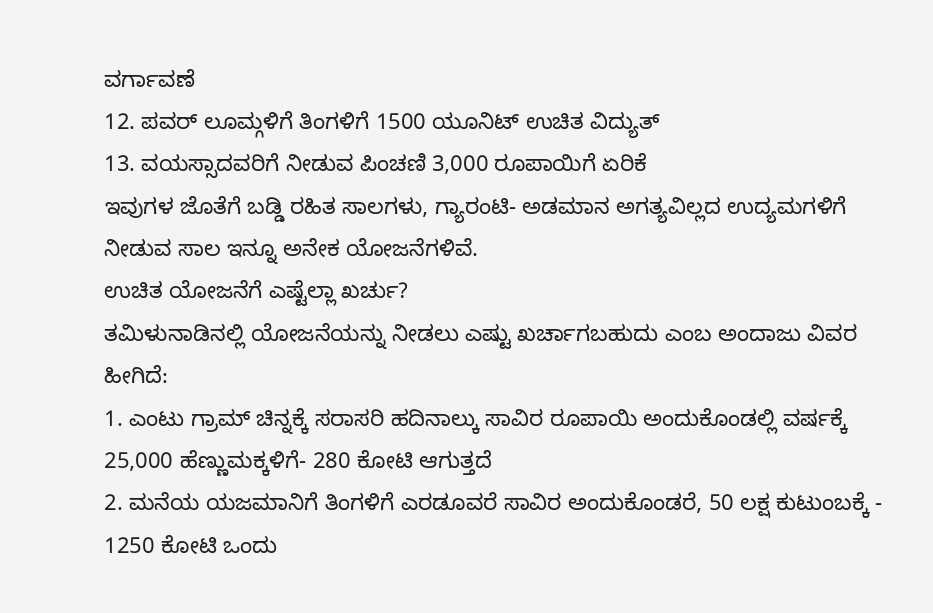ವರ್ಗಾವಣೆ
12. ಪವರ್ ಲೂಮ್ಗಳಿಗೆ ತಿಂಗಳಿಗೆ 1500 ಯೂನಿಟ್ ಉಚಿತ ವಿದ್ಯುತ್
13. ವಯಸ್ಸಾದವರಿಗೆ ನೀಡುವ ಪಿಂಚಣಿ 3,000 ರೂಪಾಯಿಗೆ ಏರಿಕೆ
ಇವುಗಳ ಜೊತೆಗೆ ಬಡ್ಡಿ ರಹಿತ ಸಾಲಗಳು, ಗ್ಯಾರಂಟಿ- ಅಡಮಾನ ಅಗತ್ಯವಿಲ್ಲದ ಉದ್ಯಮಗಳಿಗೆ ನೀಡುವ ಸಾಲ ಇನ್ನೂ ಅನೇಕ ಯೋಜನೆಗಳಿವೆ.
ಉಚಿತ ಯೋಜನೆಗೆ ಎಷ್ಟೆಲ್ಲಾ ಖರ್ಚು?
ತಮಿಳುನಾಡಿನಲ್ಲಿ ಯೋಜನೆಯನ್ನು ನೀಡಲು ಎಷ್ಟು ಖರ್ಚಾಗಬಹುದು ಎಂಬ ಅಂದಾಜು ವಿವರ ಹೀಗಿದೆ:
1. ಎಂಟು ಗ್ರಾಮ್ ಚಿನ್ನಕ್ಕೆ ಸರಾಸರಿ ಹದಿನಾಲ್ಕು ಸಾವಿರ ರೂಪಾಯಿ ಅಂದುಕೊಂಡಲ್ಲಿ ವರ್ಷಕ್ಕೆ 25,000 ಹೆಣ್ಣುಮಕ್ಕಳಿಗೆ- 280 ಕೋಟಿ ಆಗುತ್ತದೆ
2. ಮನೆಯ ಯಜಮಾನಿಗೆ ತಿಂಗಳಿಗೆ ಎರಡೂವರೆ ಸಾವಿರ ಅಂದುಕೊಂಡರೆ, 50 ಲಕ್ಷ ಕುಟುಂಬಕ್ಕೆ - 1250 ಕೋಟಿ ಒಂದು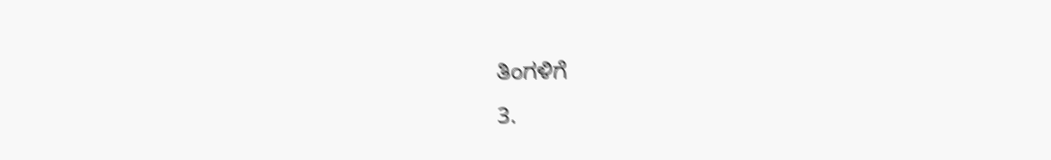ತಿಂಗಳಿಗೆ
3.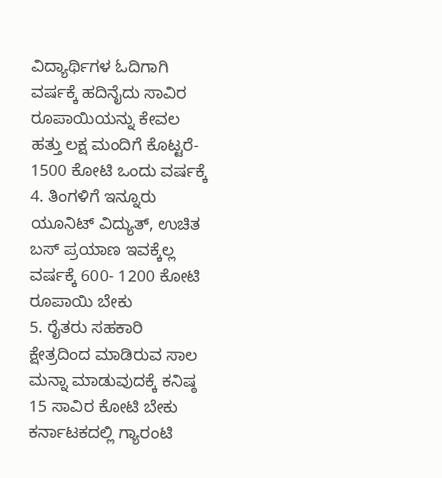ವಿದ್ಯಾರ್ಥಿಗಳ ಓದಿಗಾಗಿ ವರ್ಷಕ್ಕೆ ಹದಿನೈದು ಸಾವಿರ ರೂಪಾಯಿಯನ್ನು ಕೇವಲ ಹತ್ತು ಲಕ್ಷ ಮಂದಿಗೆ ಕೊಟ್ಟರೆ- 1500 ಕೋಟಿ ಒಂದು ವರ್ಷಕ್ಕೆ
4. ತಿಂಗಳಿಗೆ ಇನ್ನೂರು ಯೂನಿಟ್ ವಿದ್ಯುತ್, ಉಚಿತ ಬಸ್ ಪ್ರಯಾಣ ಇವಕ್ಕೆಲ್ಲ ವರ್ಷಕ್ಕೆ 600- 1200 ಕೋಟಿ ರೂಪಾಯಿ ಬೇಕು
5. ರೈತರು ಸಹಕಾರಿ ಕ್ಷೇತ್ರದಿಂದ ಮಾಡಿರುವ ಸಾಲ ಮನ್ನಾ ಮಾಡುವುದಕ್ಕೆ ಕನಿಷ್ಠ 15 ಸಾವಿರ ಕೋಟಿ ಬೇಕು
ಕರ್ನಾಟಕದಲ್ಲಿ ಗ್ಯಾರಂಟಿ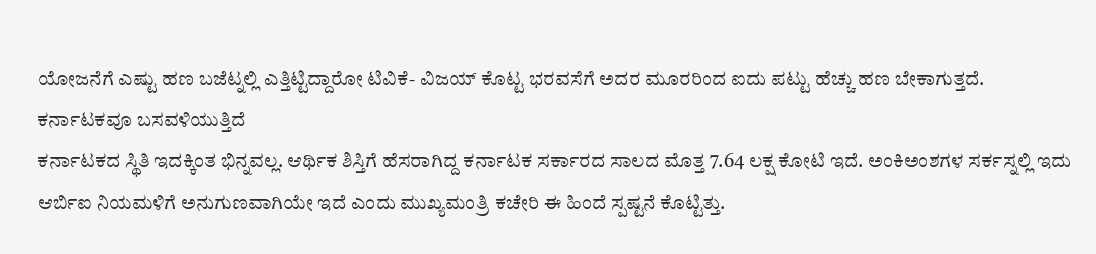ಯೋಜನೆಗೆ ಎಷ್ಟು ಹಣ ಬಜೆಟ್ನಲ್ಲಿ ಎತ್ತಿಟ್ಟಿದ್ದಾರೋ ಟಿವಿಕೆ- ವಿಜಯ್ ಕೊಟ್ಟ ಭರವಸೆಗೆ ಅದರ ಮೂರರಿಂದ ಐದು ಪಟ್ಟು ಹೆಚ್ಚು ಹಣ ಬೇಕಾಗುತ್ತದೆ.
ಕರ್ನಾಟಕವೂ ಬಸವಳಿಯುತ್ತಿದೆ
ಕರ್ನಾಟಕದ ಸ್ಥಿತಿ ಇದಕ್ಕಿಂತ ಭಿನ್ನವಲ್ಲ. ಆರ್ಥಿಕ ಶಿಸ್ತಿಗೆ ಹೆಸರಾಗಿದ್ದ ಕರ್ನಾಟಕ ಸರ್ಕಾರದ ಸಾಲದ ಮೊತ್ತ 7.64 ಲಕ್ಷ ಕೋಟಿ ಇದೆ. ಅಂಕಿಅಂಶಗಳ ಸರ್ಕಸ್ನಲ್ಲಿ ಇದು ಆರ್ಬಿಐ ನಿಯಮಳಿಗೆ ಅನುಗುಣವಾಗಿಯೇ ಇದೆ ಎಂದು ಮುಖ್ಯಮಂತ್ರಿ ಕಚೇರಿ ಈ ಹಿಂದೆ ಸ್ಪಷ್ಟನೆ ಕೊಟ್ಟಿತ್ತು.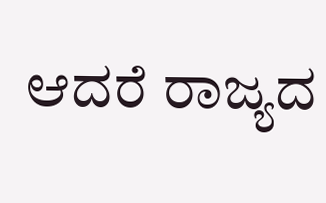ಆದರೆ ರಾಜ್ಯದ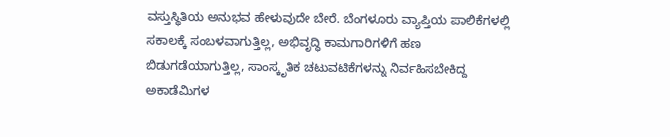ವಸ್ತುಸ್ಥಿತಿಯ ಅನುಭವ ಹೇಳುವುದೇ ಬೇರೆ. ಬೆಂಗಳೂರು ವ್ಯಾಪ್ತಿಯ ಪಾಲಿಕೆಗಳಲ್ಲಿ ಸಕಾಲಕ್ಕೆ ಸಂಬಳವಾಗುತ್ತಿಲ್ಲ, ಅಭಿವೃದ್ಧಿ ಕಾಮಗಾರಿಗಳಿಗೆ ಹಣ ಬಿಡುಗಡೆಯಾಗುತ್ತಿಲ್ಲ, ಸಾಂಸ್ಕೃತಿಕ ಚಟುವಟಿಕೆಗಳನ್ನು ನಿರ್ವಹಿಸಬೇಕಿದ್ದ ಅಕಾಡೆಮಿಗಳ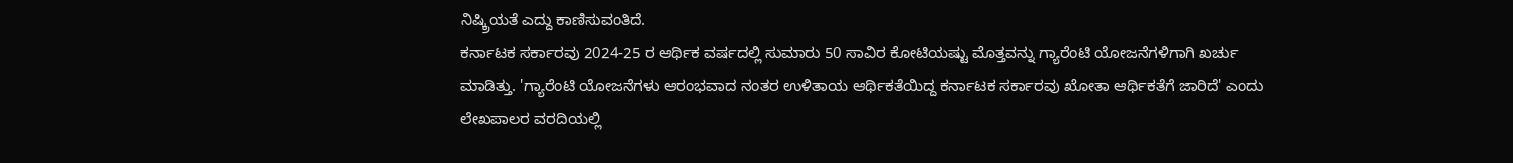ನಿಷ್ಕ್ರಿಯತೆ ಎದ್ದು ಕಾಣಿಸುವಂತಿದೆ.
ಕರ್ನಾಟಕ ಸರ್ಕಾರವು 2024-25 ರ ಆರ್ಥಿಕ ವರ್ಷದಲ್ಲಿ ಸುಮಾರು 50 ಸಾವಿರ ಕೋಟಿಯಷ್ಟು ಮೊತ್ತವನ್ನು ಗ್ಯಾರೆಂಟಿ ಯೋಜನೆಗಳಿಗಾಗಿ ಖರ್ಚು ಮಾಡಿತ್ತು. 'ಗ್ಯಾರೆಂಟಿ ಯೋಜನೆಗಳು ಆರಂಭವಾದ ನಂತರ ಉಳಿತಾಯ ಆರ್ಥಿಕತೆಯಿದ್ದ ಕರ್ನಾಟಕ ಸರ್ಕಾರವು ಖೋತಾ ಆರ್ಥಿಕತೆಗೆ ಜಾರಿದೆ' ಎಂದು ಲೇಖಪಾಲರ ವರದಿಯಲ್ಲಿ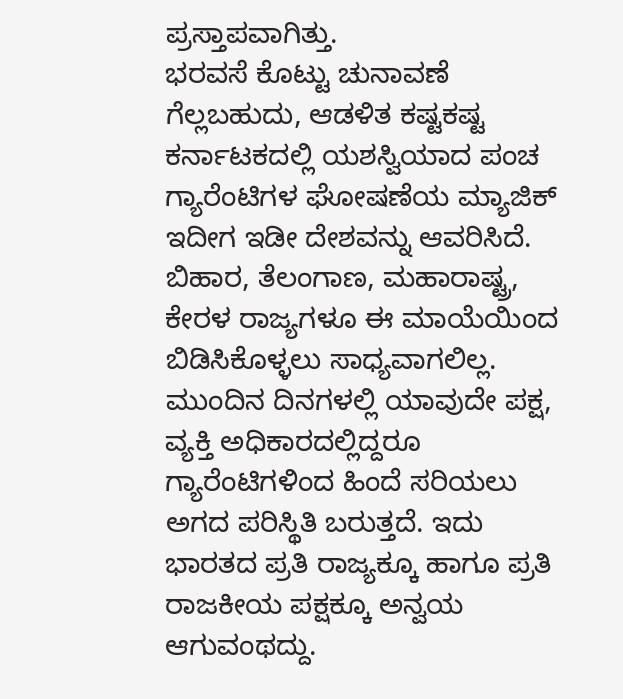ಪ್ರಸ್ತಾಪವಾಗಿತ್ತು.
ಭರವಸೆ ಕೊಟ್ಟು ಚುನಾವಣೆ ಗೆಲ್ಲಬಹುದು, ಆಡಳಿತ ಕಷ್ಟಕಷ್ಟ
ಕರ್ನಾಟಕದಲ್ಲಿ ಯಶಸ್ವಿಯಾದ ಪಂಚ ಗ್ಯಾರೆಂಟಿಗಳ ಘೋಷಣೆಯ ಮ್ಯಾಜಿಕ್ ಇದೀಗ ಇಡೀ ದೇಶವನ್ನು ಆವರಿಸಿದೆ. ಬಿಹಾರ, ತೆಲಂಗಾಣ, ಮಹಾರಾಷ್ಟ್ರ, ಕೇರಳ ರಾಜ್ಯಗಳೂ ಈ ಮಾಯೆಯಿಂದ ಬಿಡಿಸಿಕೊಳ್ಳಲು ಸಾಧ್ಯವಾಗಲಿಲ್ಲ. ಮುಂದಿನ ದಿನಗಳಲ್ಲಿ ಯಾವುದೇ ಪಕ್ಷ, ವ್ಯಕ್ತಿ ಅಧಿಕಾರದಲ್ಲಿದ್ದರೂ ಗ್ಯಾರೆಂಟಿಗಳಿಂದ ಹಿಂದೆ ಸರಿಯಲು ಅಗದ ಪರಿಸ್ಥಿತಿ ಬರುತ್ತದೆ. ಇದು ಭಾರತದ ಪ್ರತಿ ರಾಜ್ಯಕ್ಕೂ ಹಾಗೂ ಪ್ರತಿ ರಾಜಕೀಯ ಪಕ್ಷಕ್ಕೂ ಅನ್ವಯ ಆಗುವಂಥದ್ದು.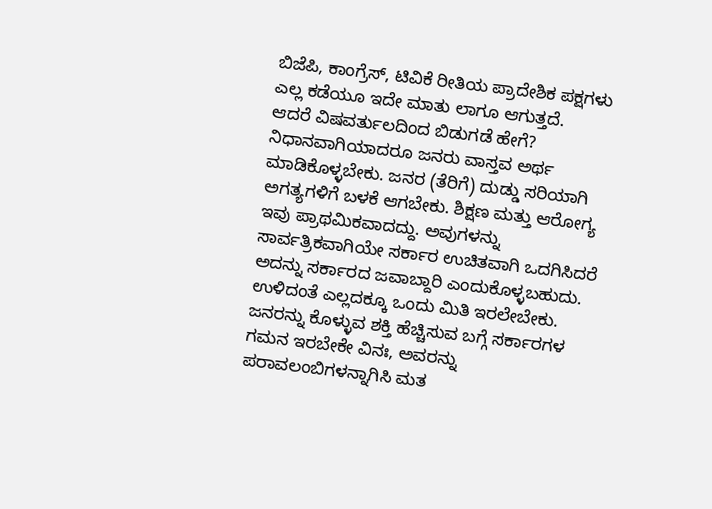ಬಿಜೆಪಿ, ಕಾಂಗ್ರೆಸ್, ಟಿವಿಕೆ ರೀತಿಯ ಪ್ರಾದೇಶಿಕ ಪಕ್ಷಗಳು ಎಲ್ಲ ಕಡೆಯೂ ಇದೇ ಮಾತು ಲಾಗೂ ಆಗುತ್ತದೆ.
ಆದರೆ ವಿಷವರ್ತುಲದಿಂದ ಬಿಡುಗಡೆ ಹೇಗೆ? ನಿಧಾನವಾಗಿಯಾದರೂ ಜನರು ವಾಸ್ತವ ಅರ್ಥ ಮಾಡಿಕೊಳ್ಳಬೇಕು. ಜನರ (ತೆರಿಗೆ) ದುಡ್ಡು ಸರಿಯಾಗಿ ಅಗತ್ಯಗಳಿಗೆ ಬಳಕೆ ಆಗಬೇಕು. ಶಿಕ್ಷಣ ಮತ್ತು ಆರೋಗ್ಯ ಇವು ಪ್ರಾಥಮಿಕವಾದದ್ದು. ಅವುಗಳನ್ನು ಸಾರ್ವತ್ರಿಕವಾಗಿಯೇ ಸರ್ಕಾರ ಉಚಿತವಾಗಿ ಒದಗಿಸಿದರೆ ಅದನ್ನು ಸರ್ಕಾರದ ಜವಾಬ್ದಾರಿ ಎಂದುಕೊಳ್ಳಬಹುದು. ಉಳಿದಂತೆ ಎಲ್ಲದಕ್ಕೂ ಒಂದು ಮಿತಿ ಇರಲೇಬೇಕು. ಜನರನ್ನು ಕೊಳ್ಳುವ ಶಕ್ತಿ ಹೆಚ್ಚಿಸುವ ಬಗ್ಗೆ ಸರ್ಕಾರಗಳ ಗಮನ ಇರಬೇಕೇ ವಿನಃ, ಅವರನ್ನು ಪರಾವಲಂಬಿಗಳನ್ನಾಗಿಸಿ ಮತ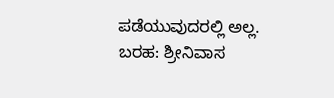ಪಡೆಯುವುದರಲ್ಲಿ ಅಲ್ಲ.
ಬರಹ: ಶ್ರೀನಿವಾಸ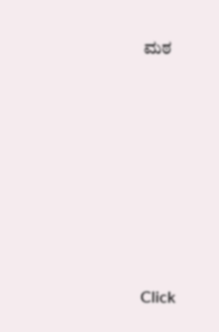ಮಠ












Click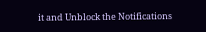it and Unblock the Notifications